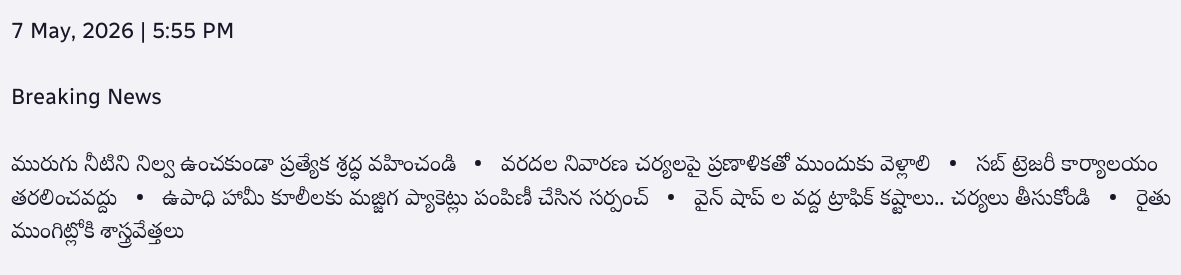7 May, 2026 | 5:55 PM

Breaking News

మురుగు నీటిని నిల్వ ఉంచకుండా ప్రత్యేక శ్రద్ధ వహించండి   •   వరదల నివారణ చర్యలపై ప్రణాళికతో ముందుకు వెళ్లాలి   •   సబ్ ట్రెజరీ కార్యాలయం తరలించవద్దు   •   ఉపాధి హామీ కూలీలకు మజ్జిగ ప్యాకెట్లు పంపిణీ చేసిన సర్పంచ్   •   వైన్ షాప్ ల వద్ద ట్రాఫిక్ కష్టాలు.. చర్యలు తీసుకోండి   •   రైతు ముంగిట్లోకి శాస్త్రవేత్తలు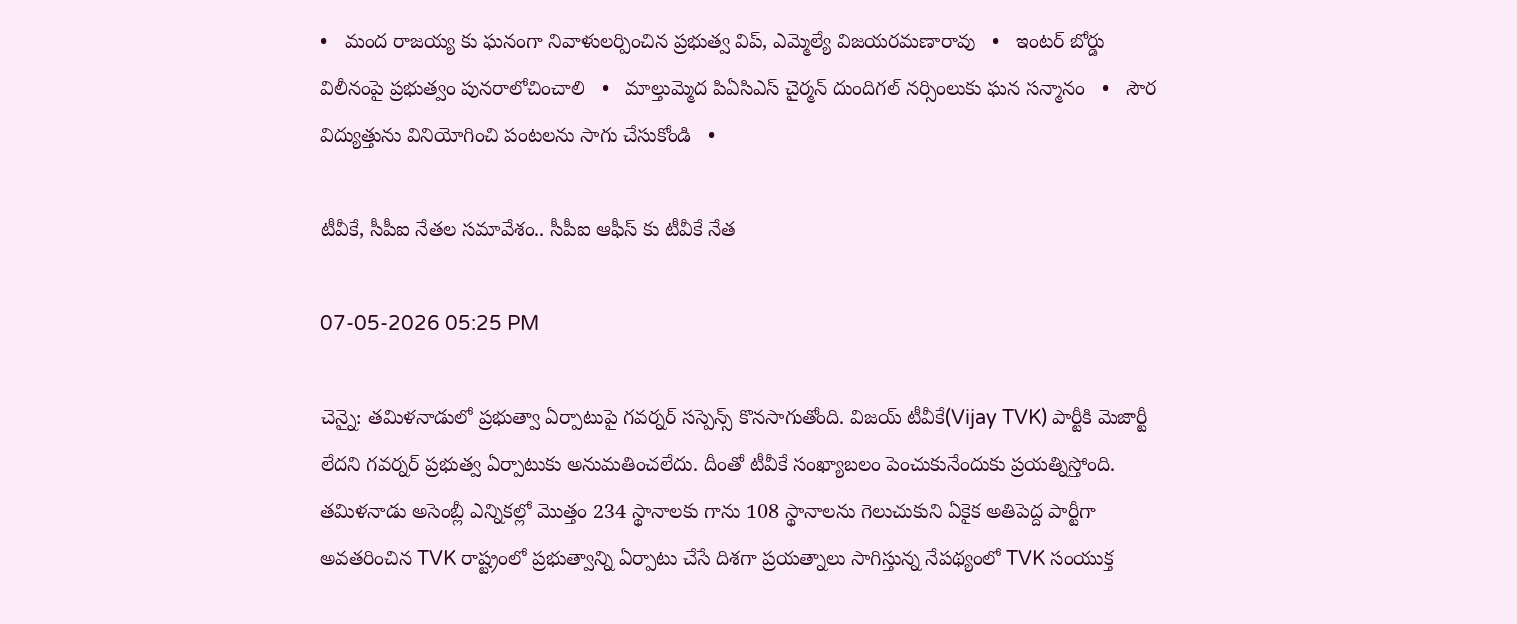•   మంద రాజయ్య కు ఘనంగా నివాళులర్పించిన ప్రభుత్వ విప్, ఎమ్మెల్యే విజయరమణారావు   •   ఇంటర్ బోర్డు విలీనంపై ప్రభుత్వం పునరాలోచించాలి   •   మాల్తుమ్మెద పిఏసిఎస్ చైర్మన్ దుందిగల్ నర్సింలుకు ఘన సన్మానం   •   సౌర విద్యుత్తును వినియోగించి పంటలను సాగు చేసుకోండి   •

టీవీకే, సీపీఐ నేతల సమావేశం.. సీపీఐ ఆఫీస్ కు టీవీకే నేత

07-05-2026 05:25 PM

చెన్నై: తమిళనాడులో ప్రభుత్వా ఏర్పాటుపై గవర్నర్ సస్పెన్స్ కొనసాగుతోంది. విజయ్ టీవీకే(Vijay TVK) పార్టీకి మెజార్టీ లేదని గవర్నర్ ప్రభుత్వ ఏర్పాటుకు అనుమతించలేదు. దీంతో టీవీకే సంఖ్యాబలం పెంచుకునేందుకు ప్రయత్నిస్తోంది. తమిళనాడు అసెంబ్లీ ఎన్నికల్లో మొత్తం 234 స్థానాలకు గాను 108 స్థానాలను గెలుచుకుని ఏకైక అతిపెద్ద పార్టీగా అవతరించిన TVK రాష్ట్రంలో ప్రభుత్వాన్ని ఏర్పాటు చేసే దిశగా ప్రయత్నాలు సాగిస్తున్న నేపథ్యంలో TVK సంయుక్త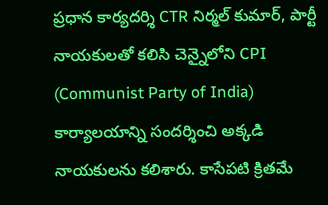ప్రధాన కార్యదర్శి CTR నిర్మల్ కుమార్, పార్టీ నాయకులతో కలిసి చెన్నైలోని CPI (Communist Party of India) కార్యాలయాన్ని సందర్శించి అక్కడి నాయకులను కలిశారు. కాసేపటి క్రితమే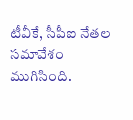టీవీకే, సీపీఐ నేతల సమావేశం ముగిసింది.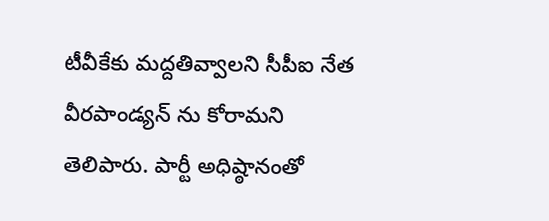టీవీకేకు మద్దతివ్వాలని సీపీఐ నేత వీరపాండ్యన్ ను కోరామని తెలిపారు. పార్టీ అధిష్ఠానంతో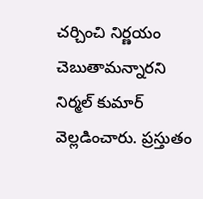చర్చించి నిర్ణయం చెబుతామన్నారని నిర్మల్ కుమార్ వెల్లడించారు. ప్రస్తుతం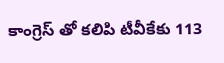కాంగ్రెస్ తో కలిపి టీవీకేకు 113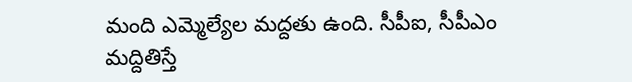మంది ఎమ్మెల్యేల మద్దతు ఉంది. సీపీఐ, సీపీఎం మద్దితిస్తే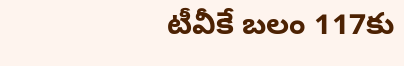టీవీకే బలం 117కు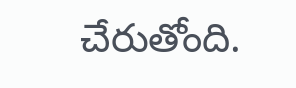చేరుతోంది.